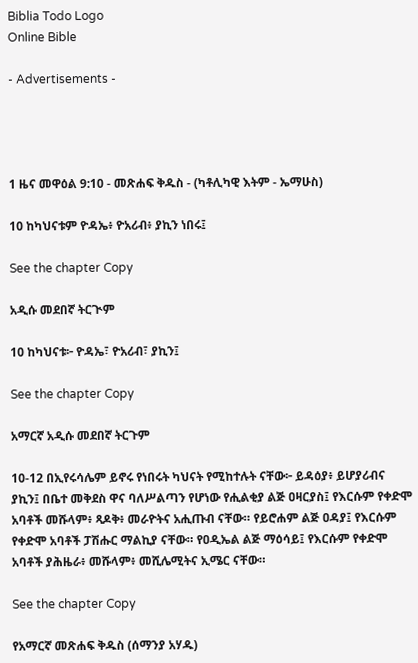Biblia Todo Logo
Online Bible

- Advertisements -




1 ዜና መዋዕል 9:10 - መጽሐፍ ቅዱስ - (ካቶሊካዊ እትም - ኤማሁስ)

10 ከካህናቱም ዮዳኤ፥ ዮአሪብ፥ ያኪን ነበሩ፤

See the chapter Copy

አዲሱ መደበኛ ትርጒም

10 ከካህናቱ፦ ዮዳኤ፣ ዮአሪብ፣ ያኪን፤

See the chapter Copy

አማርኛ አዲሱ መደበኛ ትርጉም

10-12 በኢየሩሳሌም ይኖሩ የነበሩት ካህናት የሚከተሉት ናቸው፦ ይዳዕያ፥ ይሆያሪብና ያኪን፤ በቤተ መቅደስ ዋና ባለሥልጣን የሆነው የሒልቂያ ልጅ ዐዛርያስ፤ የእርሱም የቀድሞ አባቶች መሹላም፥ ጻዶቅ፥ መራዮትና አሒጡብ ናቸው። የይሮሐም ልጅ ዐዳያ፤ የእርሱም የቀድሞ አባቶች ፓሽሑር ማልኪያ ናቸው። የዐዲኤል ልጅ ማዕሳይ፤ የእርሱም የቀድሞ አባቶች ያሕዜራ፥ መሹላም፥ መሺሌሚትና ኢሜር ናቸው።

See the chapter Copy

የአማርኛ መጽሐፍ ቅዱስ (ሰማንያ አሃዱ)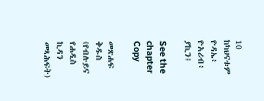10 ከካህናቱም ዮዳኤ፥ ዮአሪብ፥ ያኪን፤

See the chapter Copy

መጽሐፍ ቅዱስ (የብሉይና የሐዲስ ኪዳን መጻሕፍት)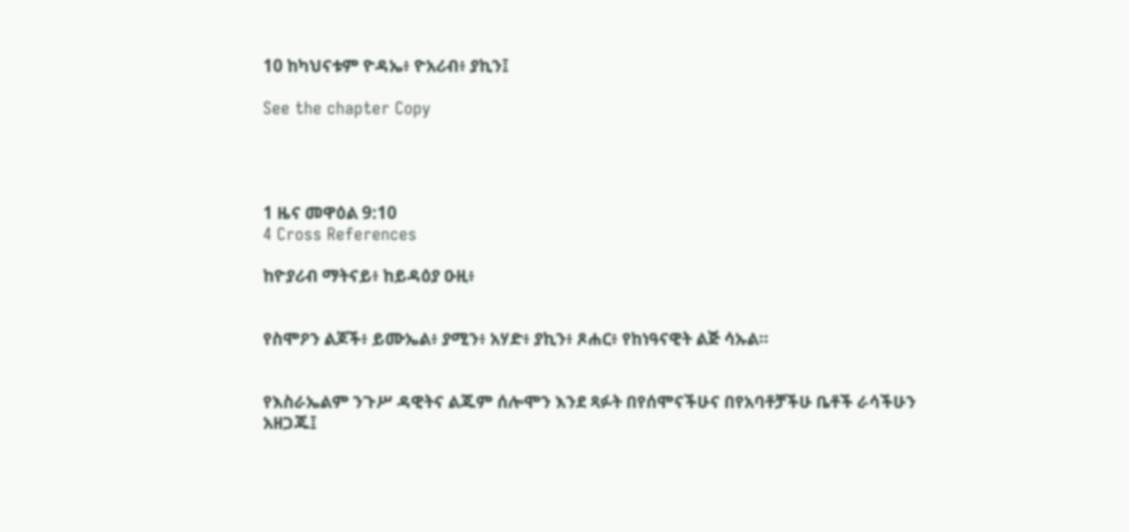10 ከካህናቱም ዮዳኤ፥ ዮአሪብ፥ ያኪን፤

See the chapter Copy




1 ዜና መዋዕል 9:10
4 Cross References

ከዮያሪብ ማትናይ፥ ከይዳዕያ ዑዚ፥


የስሞዖን ልጆች፥ ይሙኤል፥ ያሚን፥ አሃድ፥ ያኪን፥ ጾሐር፥ የከነዓናዊት ልጅ ሳኡል።


የእስራኤልም ንጉሥ ዳዊትና ልጁም ሰሎሞን እንደ ጻፉት በየሰሞናችሁና በየአባቶቻችሁ ቤቶች ራሳችሁን አዘጋጁ፤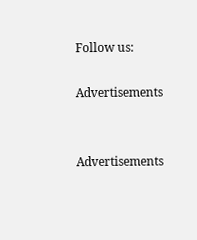Follow us:

Advertisements


Advertisements